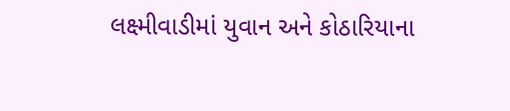લક્ષ્મીવાડીમાં યુવાન અને કોઠારિયાના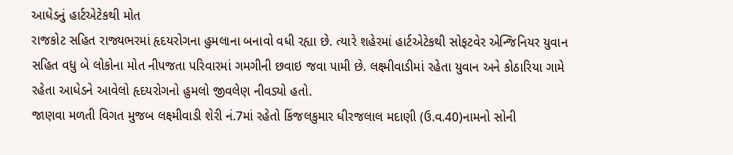આધેડનું હાર્ટએટેકથી મોત
રાજકોટ સહિત રાજ્યભરમાં હૃદયરોગના હુમલાના બનાવો વધી રહ્યા છે. ત્યારે શહેરમાં હાર્ટએટેકથી સોફટવેર એન્જિનિયર યુવાન સહિત વધુ બે લોકોના મોત નીપજતા પરિવારમાં ગમગીની છવાઇ જવા પામી છે. લક્ષ્મીવાડીમાં રહેતા યુવાન અને કોઠારિયા ગામે રહેતા આધેડને આવેલો હૃદયરોગનો હુમલો જીવલેણ નીવડ્યો હતો.
જાણવા મળતી વિગત મુજબ લક્ષ્મીવાડી શેરી નં.7માં રહેતો કિંજલકુમાર ધીરજલાલ મદાણી (ઉ.વ.40)નામનો સોની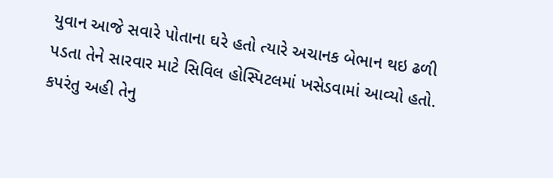યુવાન આજે સવારે પોતાના ઘરે હતો ત્યારે અચાનક બેભાન થઇ ઢળી પડતા તેને સારવાર માટે સિવિલ હોસ્પિટલમાં ખસેડવામાં આવ્યો હતો.
કપરંતુ અહી તેનુ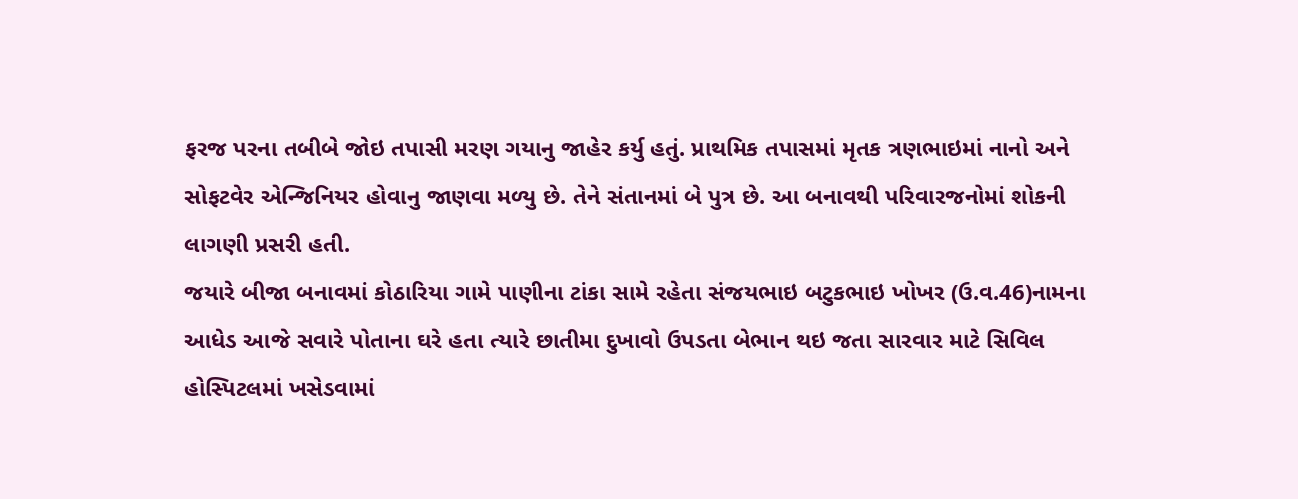ફરજ પરના તબીબે જોઇ તપાસી મરણ ગયાનુ જાહેર કર્યુ હતું. પ્રાથમિક તપાસમાં મૃતક ત્રણભાઇમાં નાનો અને સોફટવેર એન્જિનિયર હોવાનુ જાણવા મળ્યુ છે. તેને સંતાનમાં બે પુત્ર છે. આ બનાવથી પરિવારજનોમાં શોકની લાગણી પ્રસરી હતી.
જયારે બીજા બનાવમાં કોઠારિયા ગામે પાણીના ટાંકા સામે રહેતા સંજયભાઇ બટુકભાઇ ખોખર (ઉ.વ.46)નામના આધેડ આજે સવારે પોતાના ઘરે હતા ત્યારે છાતીમા દુખાવો ઉપડતા બેભાન થઇ જતા સારવાર માટે સિવિલ હોસ્પિટલમાં ખસેડવામાં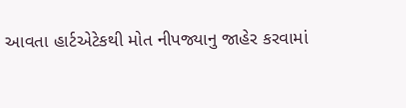આવતા હાર્ટએટેકથી મોત નીપજ્યાનુ જાહેર કરવામાં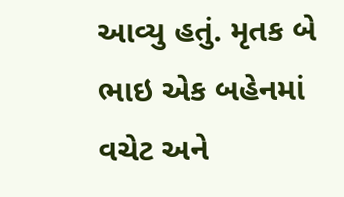આવ્યુ હતું. મૃતક બે ભાઇ એક બહેનમાં વચેટ અને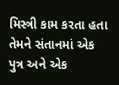મિસ્ત્રી કામ કરતા હતા તેમને સંતાનમાં એક પુત્ર અને એક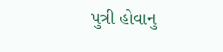પુત્રી હોવાનુ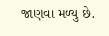જાણવા મળ્યુ છે.